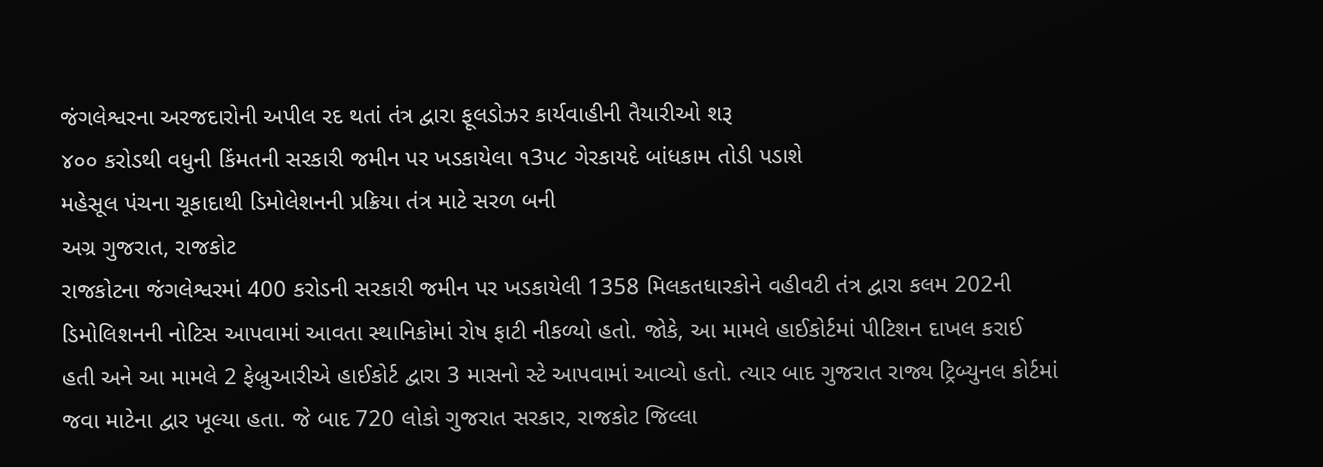જંગલેશ્વરના અરજદારોની અપીલ રદ થતાં તંત્ર દ્વારા ફૂલડોઝર કાર્યવાહીની તૈયારીઓ શરૂ
૪૦૦ કરોડથી વધુની કિંમતની સરકારી જમીન પર ખડકાયેલા ૧3૫૮ ગેરકાયદે બાંધકામ તોડી પડાશે
મહેસૂલ પંચના ચૂકાદાથી ડિમોલેશનની પ્રક્રિયા તંત્ર માટે સરળ બની
અગ્ર ગુજરાત, રાજકોટ
રાજકોટના જંગલેશ્વરમાં 400 કરોડની સરકારી જમીન પર ખડકાયેલી 1358 મિલકતધારકોને વહીવટી તંત્ર દ્વારા કલમ 202ની ડિમોલિશનની નોટિસ આપવામાં આવતા સ્થાનિકોમાં રોષ ફાટી નીકળ્યો હતો. જોકે, આ મામલે હાઈકોર્ટમાં પીટિશન દાખલ કરાઈ હતી અને આ મામલે 2 ફેબ્રુઆરીએ હાઈકોર્ટ દ્વારા 3 માસનો સ્ટે આપવામાં આવ્યો હતો. ત્યાર બાદ ગુજરાત રાજ્ય ટ્રિબ્યુનલ કોર્ટમાં જવા માટેના દ્વાર ખૂલ્યા હતા. જે બાદ 720 લોકો ગુજરાત સરકાર, રાજકોટ જિલ્લા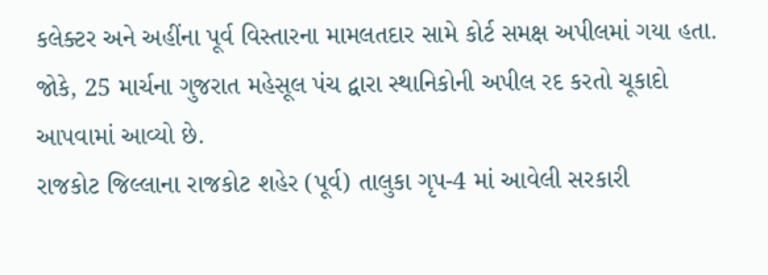કલેક્ટર અને અહીંના પૂર્વ વિસ્તારના મામલતદાર સામે કોર્ટ સમક્ષ અપીલમાં ગયા હતા. જોકે, 25 માર્ચના ગુજરાત મહેસૂલ પંચ દ્વારા સ્થાનિકોની અપીલ રદ કરતો ચૂકાદો આપવામાં આવ્યો છે.
રાજકોટ જિલ્લાના રાજકોટ શહેર (પૂર્વ) તાલુકા ગૃપ-4 માં આવેલી સરકારી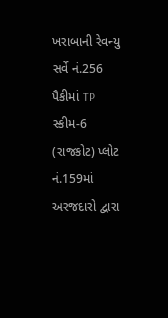ખરાબાની રેવન્યુ સર્વે નં.256 પૈકીમાં TP સ્કીમ-6 (રાજકોટ) પ્લોટ નં.159માં અરજદારો દ્વારા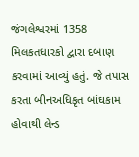જંગલેશ્વરમાં 1358 મિલકતધારકો દ્વારા દબાણ કરવામાં આવ્યું હતું. જે તપાસ કરતા બીનઅધિકૃત બાંઘકામ હોવાથી લેન્ડ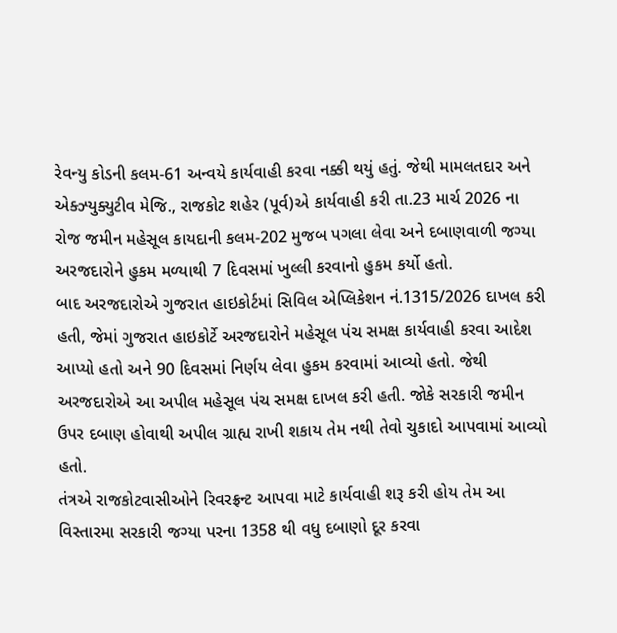રેવન્યુ કોડની કલમ-61 અન્વયે કાર્યવાહી કરવા નક્કી થયું હતું. જેથી મામલતદાર અને એક્ઝ્યુક્યુટીવ મેજિ., રાજકોટ શહેર (પૂર્વ)એ કાર્યવાહી કરી તા.23 માર્ચ 2026 ના રોજ જમીન મહેસૂલ કાયદાની કલમ-202 મુજબ પગલા લેવા અને દબાણવાળી જગ્યા અરજદારોને હુકમ મળ્યાથી 7 દિવસમાં ખુલ્લી કરવાનો હુકમ કર્યો હતો.
બાદ અરજદારોએ ગુજરાત હાઇકોર્ટમાં સિવિલ એપ્લિકેશન નં.1315/2026 દાખલ કરી હતી, જેમાં ગુજરાત હાઇકોર્ટે અરજદારોને મહેસૂલ પંચ સમક્ષ કાર્યવાહી કરવા આદેશ આપ્યો હતો અને 90 દિવસમાં નિર્ણય લેવા હુકમ કરવામાં આવ્યો હતો. જેથી અરજદારોએ આ અપીલ મહેસૂલ પંચ સમક્ષ દાખલ કરી હતી. જોકે સરકારી જમીન ઉપર દબાણ હોવાથી અપીલ ગ્રાહ્ય રાખી શકાય તેમ નથી તેવો ચુકાદો આપવામાં આવ્યો હતો.
તંત્રએ રાજકોટવાસીઓને રિવરફ્રન્ટ આપવા માટે કાર્યવાહી શરૂ કરી હોય તેમ આ વિસ્તારમા સરકારી જગ્યા પરના 1358 થી વધુ દબાણો દૂર કરવા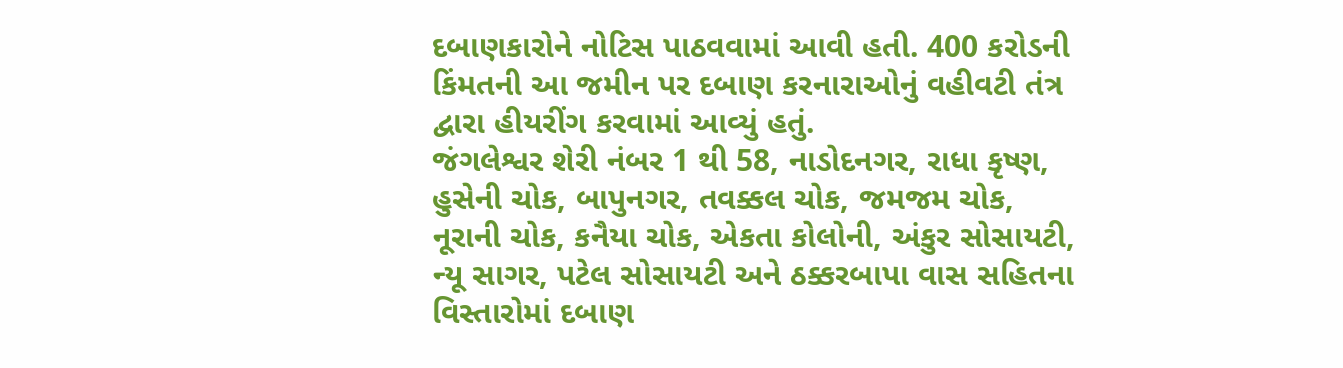દબાણકારોને નોટિસ પાઠવવામાં આવી હતી. 400 કરોડની કિંમતની આ જમીન પર દબાણ કરનારાઓનું વહીવટી તંત્ર દ્વારા હીયરીંગ કરવામાં આવ્યું હતું.
જંગલેશ્વર શેરી નંબર 1 થી 58, નાડોદનગર, રાધા કૃષ્ણ, હુસેની ચોક, બાપુનગર, તવક્કલ ચોક, જમજમ ચોક, નૂરાની ચોક, કનૈયા ચોક, એકતા કોલોની, અંકુર સોસાયટી, ન્યૂ સાગર, પટેલ સોસાયટી અને ઠક્કરબાપા વાસ સહિતના વિસ્તારોમાં દબાણ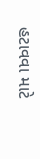હટાવવા માટે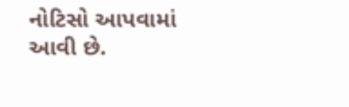નોટિસો આપવામાં આવી છે.